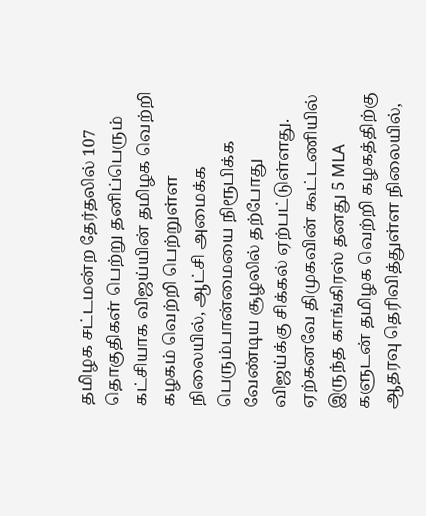தமிழக சட்டமன்ற தேர்தலில் 107 தொகுதிகள் பெற்று தனிப்பெரும் கட்சியாக விஜய்யின் தமிழக வெற்றி கழகம் வெற்றி பெற்றுள்ள நிலையில், ஆட்சி அமைக்க பெரும்பான்மையை நிரூபிக்க வேண்டிய சூழலில் தற்போது விஜய்க்கு சிக்கல் ஏற்பட்டுள்ளது. ஏற்கனவே திமுகவின் கூட்டணியில் இருந்த காங்கிரஸ் தனது 5 MLA களுடன் தமிழக வெற்றி கழகத்திற்கு ஆதரவு தெரிவித்துள்ள நிலையில்,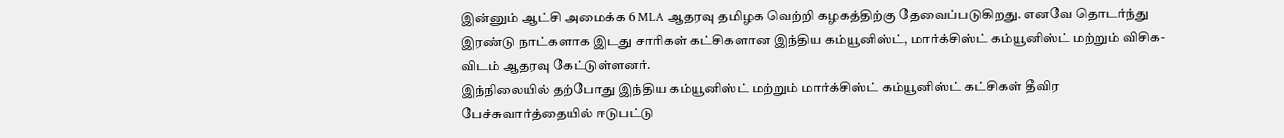இன்னும் ஆட்சி அமைக்க 6 MLA ஆதரவு தமிழக வெற்றி கழகத்திற்கு தேவைப்படுகிறது. எனவே தொடர்ந்து இரண்டு நாட்களாக இடது சாரிகள் கட்சிகளான இந்திய கம்யூனிஸ்ட், மார்க்சிஸ்ட் கம்யூனிஸ்ட் மற்றும் விசிக-விடம் ஆதரவு கேட்டுள்ளனர்.
இந்நிலையில் தற்போது இந்திய கம்யூனிஸ்ட் மற்றும் மார்க்சிஸ்ட் கம்யூனிஸ்ட் கட்சிகள் தீவிர பேச்சுவார்த்தையில் ஈடுபட்டு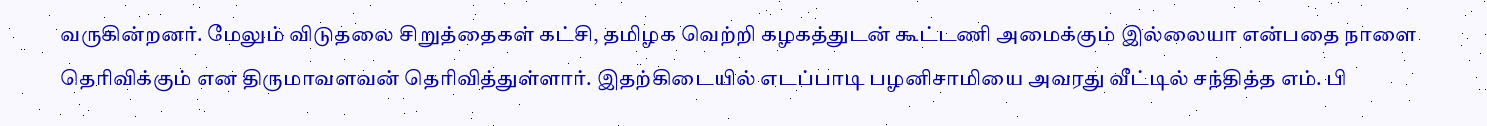வருகின்றனர். மேலும் விடுதலை சிறுத்தைகள் கட்சி, தமிழக வெற்றி கழகத்துடன் கூட்டணி அமைக்கும் இல்லையா என்பதை நாளை தெரிவிக்கும் என திருமாவளவன் தெரிவித்துள்ளார். இதற்கிடையில் எடப்பாடி பழனிசாமியை அவரது வீட்டில் சந்தித்த எம். பி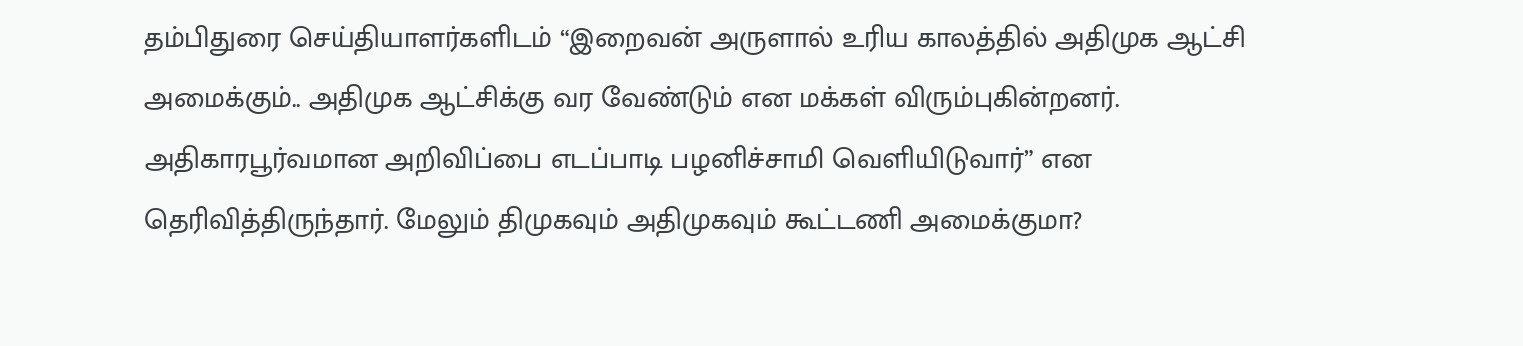தம்பிதுரை செய்தியாளர்களிடம் “இறைவன் அருளால் உரிய காலத்தில் அதிமுக ஆட்சி அமைக்கும்.. அதிமுக ஆட்சிக்கு வர வேண்டும் என மக்கள் விரும்புகின்றனர். அதிகாரபூர்வமான அறிவிப்பை எடப்பாடி பழனிச்சாமி வெளியிடுவார்” என தெரிவித்திருந்தார். மேலும் திமுகவும் அதிமுகவும் கூட்டணி அமைக்குமா?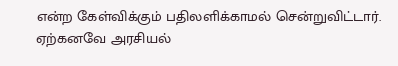என்ற கேள்விக்கும் பதிலளிக்காமல் சென்றுவிட்டார்.
ஏற்கனவே அரசியல்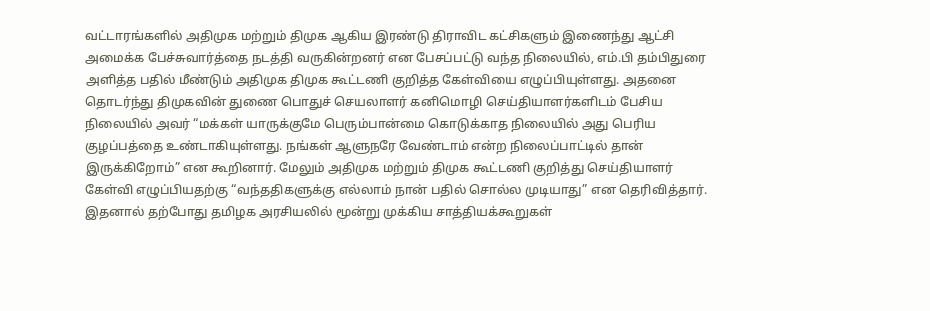வட்டாரங்களில் அதிமுக மற்றும் திமுக ஆகிய இரண்டு திராவிட கட்சிகளும் இணைந்து ஆட்சி அமைக்க பேச்சுவார்த்தை நடத்தி வருகின்றனர் என பேசப்பட்டு வந்த நிலையில், எம்.பி தம்பிதுரை அளித்த பதில் மீண்டும் அதிமுக திமுக கூட்டணி குறித்த கேள்வியை எழுப்பியுள்ளது. அதனை தொடர்ந்து திமுகவின் துணை பொதுச் செயலாளர் கனிமொழி செய்தியாளர்களிடம் பேசிய நிலையில் அவர் “மக்கள் யாருக்குமே பெரும்பான்மை கொடுக்காத நிலையில் அது பெரிய குழப்பத்தை உண்டாகியுள்ளது. நங்கள் ஆளுநரே வேண்டாம் என்ற நிலைப்பாட்டில் தான் இருக்கிறோம்” என கூறினார். மேலும் அதிமுக மற்றும் திமுக கூட்டணி குறித்து செய்தியாளர் கேள்வி எழுப்பியதற்கு “வந்ததிகளுக்கு எல்லாம் நான் பதில் சொல்ல முடியாது” என தெரிவித்தார்.
இதனால் தற்போது தமிழக அரசியலில் மூன்று முக்கிய சாத்தியக்கூறுகள்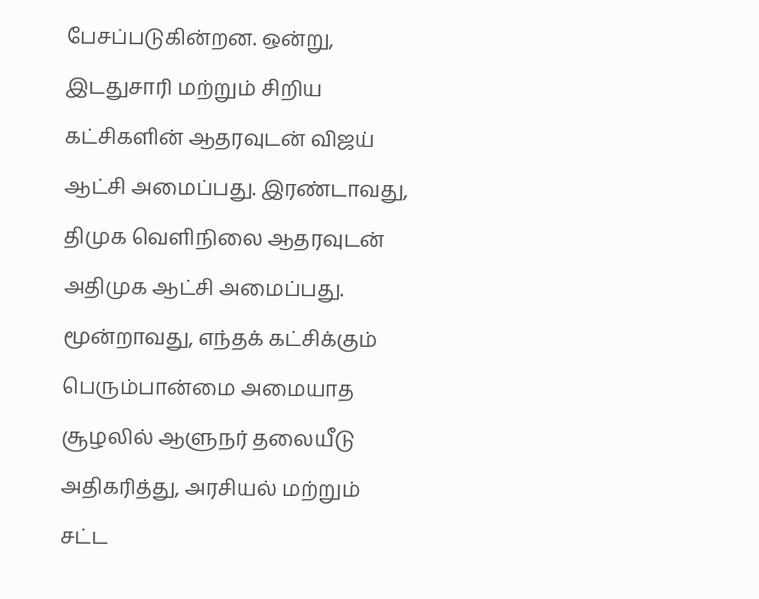பேசப்படுகின்றன. ஒன்று, இடதுசாரி மற்றும் சிறிய கட்சிகளின் ஆதரவுடன் விஜய் ஆட்சி அமைப்பது. இரண்டாவது, திமுக வெளிநிலை ஆதரவுடன் அதிமுக ஆட்சி அமைப்பது. மூன்றாவது, எந்தக் கட்சிக்கும் பெரும்பான்மை அமையாத சூழலில் ஆளுநர் தலையீடு அதிகரித்து, அரசியல் மற்றும் சட்ட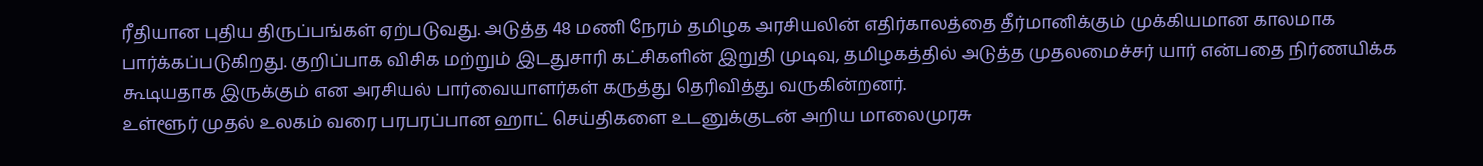ரீதியான புதிய திருப்பங்கள் ஏற்படுவது. அடுத்த 48 மணி நேரம் தமிழக அரசியலின் எதிர்காலத்தை தீர்மானிக்கும் முக்கியமான காலமாக பார்க்கப்படுகிறது. குறிப்பாக விசிக மற்றும் இடதுசாரி கட்சிகளின் இறுதி முடிவு, தமிழகத்தில் அடுத்த முதலமைச்சர் யார் என்பதை நிர்ணயிக்க கூடியதாக இருக்கும் என அரசியல் பார்வையாளர்கள் கருத்து தெரிவித்து வருகின்றனர்.
உள்ளூர் முதல் உலகம் வரை பரபரப்பான ஹாட் செய்திகளை உடனுக்குடன் அறிய மாலைமுரசு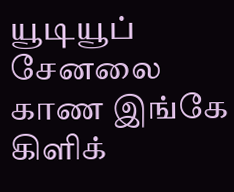யூடியூப் சேனலை காண இங்கே கிளிக்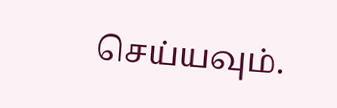செய்யவும்.